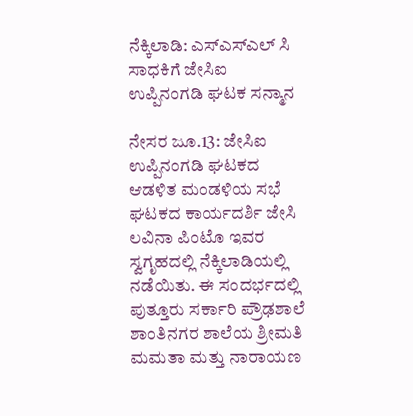ನೆಕ್ಕಿಲಾಡಿ: ಎಸ್ಎಸ್ಎಲ್ ಸಿ ಸಾಧಕಿಗೆ ಜೇಸಿಐ ಉಪ್ಪಿನಂಗಡಿ ಘಟಕ ಸನ್ಮಾನ

ನೇಸರ ಜೂ.13: ಜೇಸಿಐ ಉಪ್ಪಿನಂಗಡಿ ಘಟಕದ ಆಡಳಿತ ಮಂಡಳಿಯ ಸಭೆ ಘಟಕದ ಕಾರ್ಯದರ್ಶಿ ಜೇಸಿ ಲವಿನಾ ಪಿಂಟೊ ಇವರ ಸ್ವಗೃಹದಲ್ಲಿ ನೆಕ್ಕಿಲಾಡಿಯಲ್ಲಿ ನಡೆಯಿತು. ಈ ಸಂದರ್ಭದಲ್ಲಿ ಪುತ್ತೂರು ಸರ್ಕಾರಿ ಪ್ರೌಢಶಾಲೆ ಶಾಂತಿನಗರ ಶಾಲೆಯ ಶ್ರೀಮತಿ ಮಮತಾ ಮತ್ತು ನಾರಾಯಣ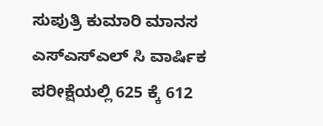ಸುಪುತ್ರಿ ಕುಮಾರಿ ಮಾನಸ ಎಸ್ಎಸ್ಎಲ್ ಸಿ ವಾರ್ಷಿಕ ಪರೀಕ್ಷೆಯಲ್ಲಿ 625 ಕ್ಕೆ 612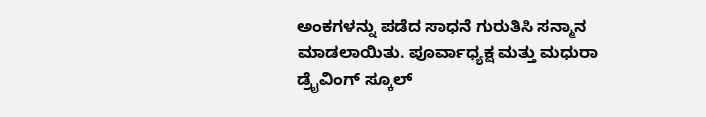ಅಂಕಗಳನ್ನು ಪಡೆದ ಸಾಧನೆ ಗುರುತಿಸಿ ಸನ್ಮಾನ ಮಾಡಲಾಯಿತು. ಪೂರ್ವಾಧ್ಯಕ್ಷ ಮತ್ತು ಮಧುರಾ ಡ್ರೈವಿಂಗ್ ಸ್ಕೂಲ್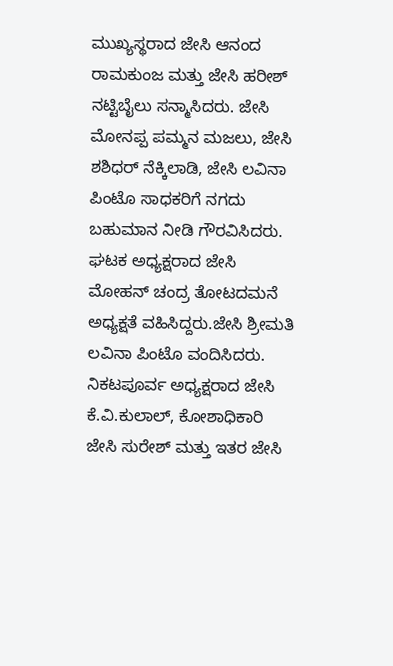ಮುಖ್ಯಸ್ಥರಾದ ಜೇಸಿ ಆನಂದ ರಾಮಕುಂಜ ಮತ್ತು ಜೇಸಿ ಹರೀಶ್ ನಟ್ಟಿಬೈಲು ಸನ್ಮಾಸಿದರು. ಜೇಸಿ ಮೋನಪ್ಪ ಪಮ್ಮನ ಮಜಲು, ಜೇಸಿ ಶಶಿಧರ್ ನೆಕ್ಕಿಲಾಡಿ, ಜೇಸಿ ಲವಿನಾ ಪಿಂಟೊ ಸಾಧಕರಿಗೆ ನಗದು ಬಹುಮಾನ ನೀಡಿ ಗೌರವಿಸಿದರು. ಘಟಕ ಅಧ್ಯಕ್ಷರಾದ ಜೇಸಿ ಮೋಹನ್ ಚಂದ್ರ ತೋಟದಮನೆ ಅಧ್ಯಕ್ಷತೆ ವಹಿಸಿದ್ದರು.ಜೇಸಿ ಶ್ರೀಮತಿ ಲವಿನಾ ಪಿಂಟೊ ವಂದಿಸಿದರು. ನಿಕಟಪೂರ್ವ ಅಧ್ಯಕ್ಷರಾದ ಜೇಸಿ ಕೆ.ವಿ.ಕುಲಾಲ್, ಕೋಶಾಧಿಕಾರಿ ಜೇಸಿ ಸುರೇಶ್ ಮತ್ತು ಇತರ ಜೇಸಿ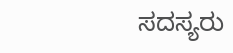ಸದಸ್ಯರು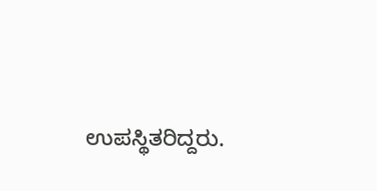ಉಪಸ್ಥಿತರಿದ್ದರು.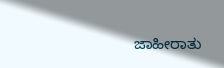ಜಾಹೀರಾತು